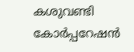കശുവണ്ടി കോർപ്പറേഷൻ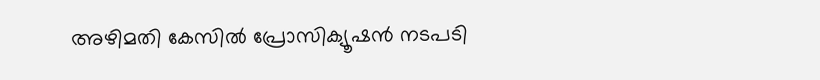അഴിമതി കേസിൽ പ്രോസിക്യൂഷൻ നടപടി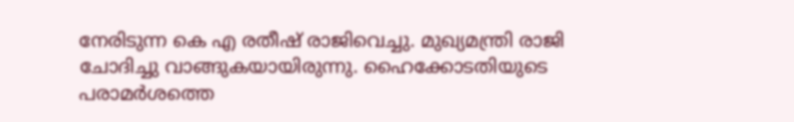നേരിടുന്ന കെ എ രതീഷ് രാജിവെച്ചു. മുഖ്യമന്ത്രി രാജി ചോദിച്ചു വാങ്ങുകയായിരുന്നു. ഹൈക്കോടതിയുടെ പരാമർശത്തെ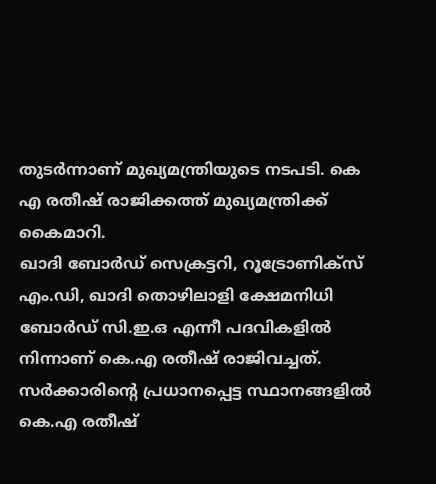തുടർന്നാണ് മുഖ്യമന്ത്രിയുടെ നടപടി. കെ എ രതീഷ് രാജിക്കത്ത് മുഖ്യമന്ത്രിക്ക് കൈമാറി.
ഖാദി ബോർഡ് സെക്രട്ടറി, റൂട്രോണിക്സ് എം.ഡി, ഖാദി തൊഴിലാളി ക്ഷേമനിധി ബോർഡ് സി.ഇ.ഒ എന്നീ പദവികളിൽ നിന്നാണ് കെ.എ രതീഷ് രാജിവച്ചത്. സർക്കാരിൻ്റെ പ്രധാനപ്പെട്ട സ്ഥാനങ്ങളിൽ കെ.എ രതീഷ്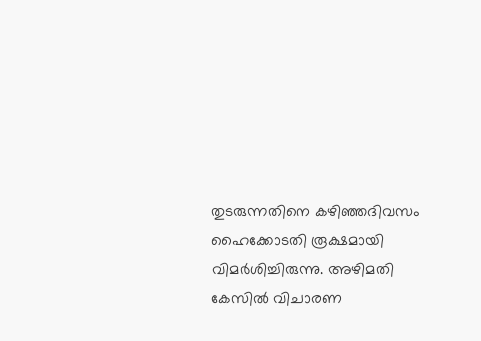തുടരുന്നതിനെ കഴിഞ്ഞദിവസം ഹൈക്കോടതി രൂക്ഷമായി വിമർശിച്ചിരുന്നു. അഴിമതി കേസിൽ വിചാരണ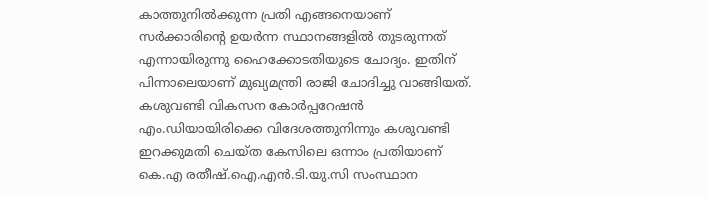കാത്തുനിൽക്കുന്ന പ്രതി എങ്ങനെയാണ് സർക്കാരിൻ്റെ ഉയർന്ന സ്ഥാനങ്ങളിൽ തുടരുന്നത് എന്നായിരുന്നു ഹൈക്കോടതിയുടെ ചോദ്യം. ഇതിന് പിന്നാലെയാണ് മുഖ്യമന്ത്രി രാജി ചോദിച്ചു വാങ്ങിയത്.
കശുവണ്ടി വികസന കോർപ്പറേഷൻ എം.ഡിയായിരിക്കെ വിദേശത്തുനിന്നും കശുവണ്ടി ഇറക്കുമതി ചെയ്ത കേസിലെ ഒന്നാം പ്രതിയാണ് കെ.എ രതീഷ്.ഐ.എൻ.ടി.യു.സി സംസ്ഥാന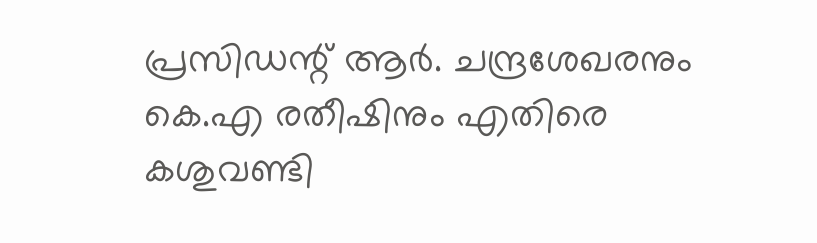പ്രസിഡന്റ് ആർ. ചന്ദ്രശേഖരനും കെ.എ രതീഷിനും എതിരെ കശുവണ്ടി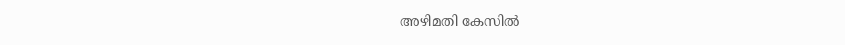അഴിമതി കേസിൽ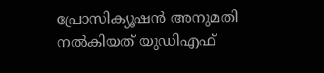പ്രോസിക്യൂഷൻ അനുമതി നൽകിയത് യുഡിഎഫ്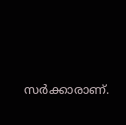സർക്കാരാണ്.